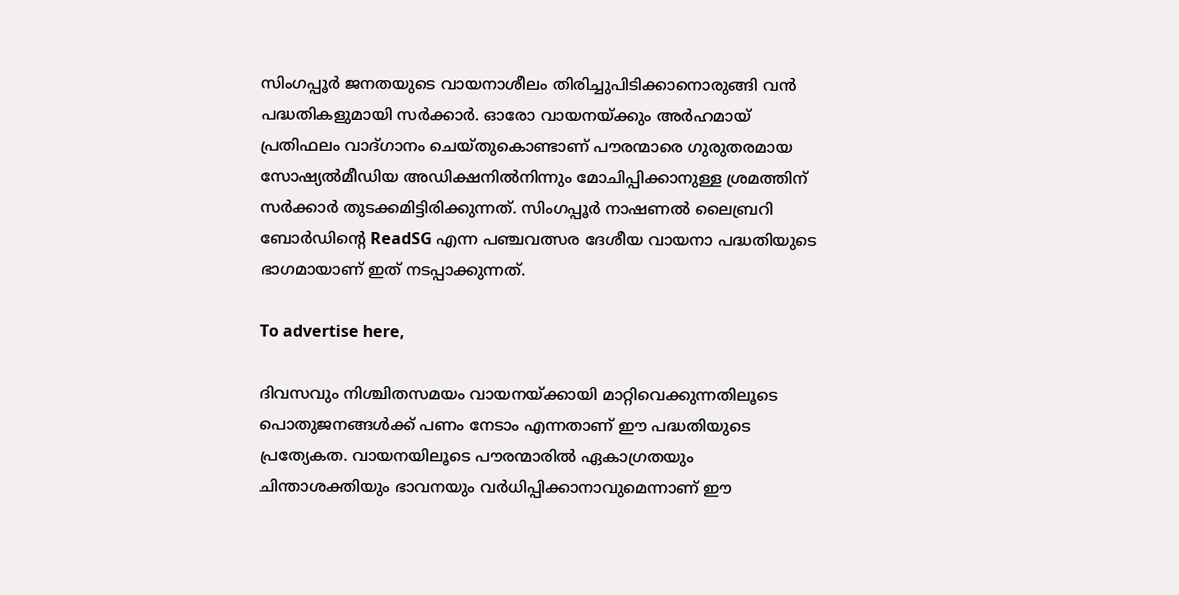സിംഗപ്പൂർ ജനതയുടെ വായനാശീലം തിരിച്ചുപിടിക്കാനൊരുങ്ങി വൻ പദ്ധതികളുമായി സർക്കാർ. ഓരോ വായനയ്ക്കും അർഹമായ് പ്രതിഫലം വാദ്ഗാനം ചെയ്തുകൊണ്ടാണ് പൗരന്മാരെ ഗുരുതരമായ സോഷ്യൽമീഡിയ അഡിക്ഷനിൽനിന്നും മോചിപ്പിക്കാനുള്ള ശ്രമത്തിന് സർക്കാർ തുടക്കമിട്ടിരിക്കുന്നത്. സിംഗപ്പൂർ നാഷണൽ ലൈബ്രറി ബോർഡിന്റെ ReadSG എന്ന പഞ്ചവത്സര ദേശീയ വായനാ പദ്ധതിയുടെ ഭാഗമായാണ് ഇത് നടപ്പാക്കുന്നത്.

To advertise here,

ദിവസവും നിശ്ചിതസമയം വായനയ്ക്കായി മാറ്റിവെക്കുന്നതിലൂടെ പൊതുജനങ്ങൾക്ക് പണം നേടാം എന്നതാണ് ഈ പദ്ധതിയുടെ പ്രത്യേകത. വായനയിലൂടെ പൗരന്മാരിൽ ഏകാഗ്രതയും ചിന്താശക്തിയും ഭാവനയും വർധിപ്പിക്കാനാവുമെന്നാണ് ഈ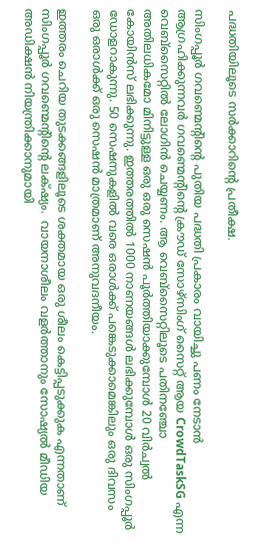പദ്ധതിയിലൂടെ സർക്കാറിന്റെ പ്രതീക്ഷ.

സിംഗപ്പൂർ ഗവണ്മെന്റിന്റെ പുതിയ പദ്ധതി പ്രകാരം വായിച്ചു പണം നേടാൻ ആഗ്രഹിക്കുന്നവർ ഗവണ്മെന്റിന്റെ ക്രൗഡ് സോഴ്‌സിംഗ് സൈറ്റ് ആയ CrowdTaskSG എന്ന വെബ്‌സൈറ്റിൽ ലോഗിൻ ചെയ്യണം. ആ വെബ്‌സൈറ്റിലൂടെ പതിനഞ്ചോ അതിലധികമോ മിനിട്ടുള്ള ഒരു ഒരു സെഷൻ പൂർത്തിയാക്കുമ്പോൾ 20 വിർച്വൽ കോയിൻസ് ലഭിക്കുന്നു. ഇത്തരത്തിൽ 1000 നാണയങ്ങൾ ലഭിക്കുമ്പോൾ ഒരു സിംഗപ്പൂർ ഡോളറാകുന്നു. 50 സെഷനുകളിൽ വരെ ഒരാൾക്ക് പങ്കെടുക്കാമെങ്കിലും ഒരു ദിവസം ഒരു ഒരാൾക്ക് ഒരു സെഷൻ മാത്രമാണ് അനുവദനീയം.

ഇത്തരം ചെറിയ തുടക്കങ്ങളിലൂടെ ശക്തമായ ഒരു ശീലം കെട്ടിപ്പടുക്കുക എന്നതാണ് സിംഗപ്പൂർ ഗവണ്മെന്റിന്റെ ലക്‌ഷ്യം.  വായനാശീലം വളർത്താനും സോഷ്യൽ മീഡിയ അഡിക്ഷൻ നിയന്ത്രിക്കാനുമായി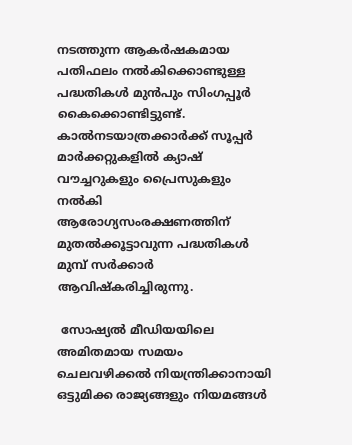നടത്തുന്ന ആകർഷകമായ പതിഫലം നൽകിക്കൊണ്ടുള്ള പദ്ധതികൾ മുൻപും സിംഗപ്പൂർ കൈക്കൊണ്ടിട്ടുണ്ട്. കാൽനടയാത്രക്കാർക്ക് സൂപ്പർ മാർക്കറ്റുകളിൽ ക്യാഷ് വൗച്ചറുകളും പ്രൈസുകളും നൽകി ആരോഗ്യസംരക്ഷണത്തിന് മുതൽക്കൂട്ടാവുന്ന പദ്ധതികൾ മുമ്പ്‌ സർക്കാർ ആവിഷ്‌കരിച്ചിരുന്നു.

 സോഷ്യൽ മീഡിയയിലെ അമിതമായ സമയം ചെലവഴിക്കൽ നിയന്ത്രിക്കാനായി ഒട്ടുമിക്ക രാജ്യങ്ങളും നിയമങ്ങൾ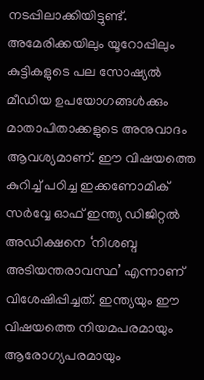നടപ്പിലാക്കിയിട്ടുണ്ട്. അമേരിക്കയിലും യൂറോപ്പിലും കുട്ടികളുടെ പല സോഷ്യൽ മീഡിയ ഉപയോഗങ്ങൾക്കും മാതാപിതാക്കളുടെ അനുവാദം ആവശ്യമാണ്. ഈ വിഷയത്തെ കുറിച്ച് പഠിച്ച ഇക്കണോമിക് സർവ്വേ ഓഫ് ഇന്ത്യ ഡിജിറ്റൽ അഡിക്ഷനെ ‘നിശബ്ദ അടിയന്തരാവസ്ഥ’ എന്നാണ് വിശേഷിപ്പിച്ചത്. ഇന്ത്യയും ഈ വിഷയത്തെ നിയമപരമായും ആരോഗ്യപരമായും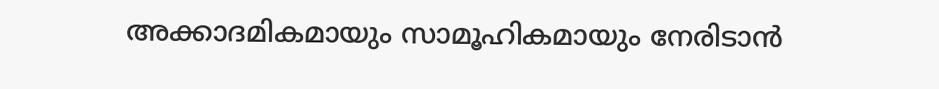അക്കാദമികമായും സാമൂഹികമായും നേരിടാൻ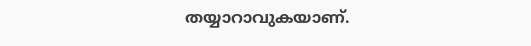തയ്യാറാവുകയാണ്.